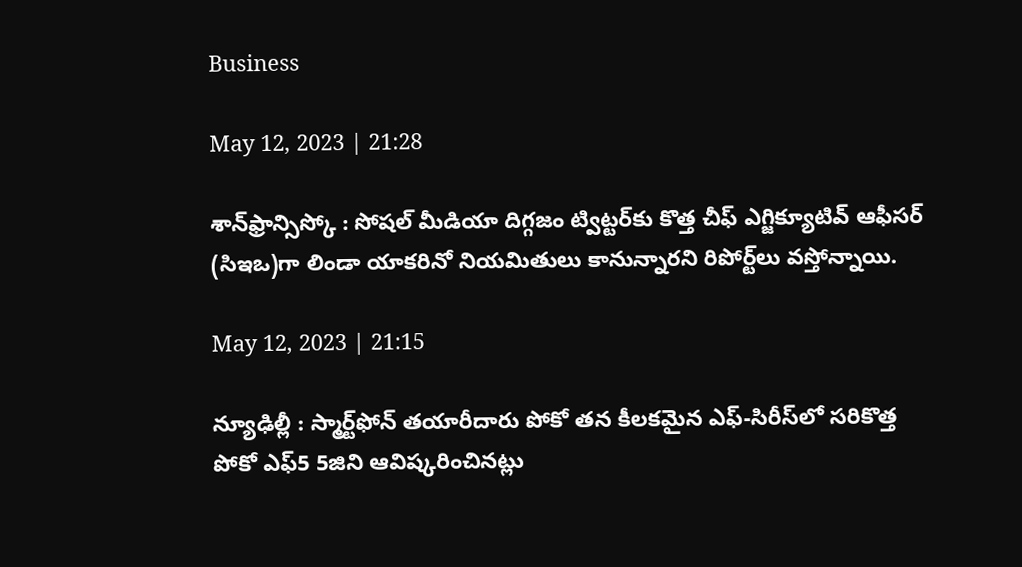Business

May 12, 2023 | 21:28

శాన్‌ఫ్రాన్సిస్కో : సోషల్‌ మీడియా దిగ్గజం ట్విట్టర్‌కు కొత్త చీఫ్‌ ఎగ్జిక్యూటివ్‌ ఆఫీసర్‌ (సిఇఒ)గా లిండా యాకరినో నియమితులు కానున్నారని రిపోర్ట్‌లు వస్తోన్నాయి.

May 12, 2023 | 21:15

న్యూఢిల్లీ : స్మార్ట్‌ఫోన్‌ తయారీదారు పోకో తన కీలకమైన ఎఫ్‌-సిరీస్‌లో సరికొత్త పోకో ఎఫ్‌5 5జిని ఆవిష్కరించినట్లు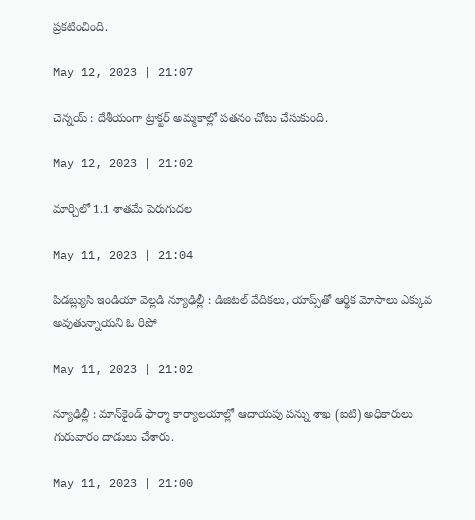ప్రకటించింది.

May 12, 2023 | 21:07

చెన్నయ్ : దేశీయంగా ట్రాక్టర్‌ అమ్మకాల్లో పతనం చోటు చేసుకుంది.

May 12, 2023 | 21:02

మార్చిలో 1.1 శాతమే పెరుగుదల

May 11, 2023 | 21:04

పిడబ్ల్యుసి ఇండియా వెల్లడి న్యూఢిల్లీ : డిజిటల్‌ వేదికలు, యాప్స్‌తో ఆర్థిక మోసాలు ఎక్కువ అవుతున్నాయని ఓ రిపో

May 11, 2023 | 21:02

న్యూఢిల్లీ : మాన్‌కైండ్‌ ఫార్మా కార్యాలయాల్లో ఆదాయపు పన్ను శాఖ (ఐటి) అధికారులు గురువారం దాడులు చేశారు.

May 11, 2023 | 21:00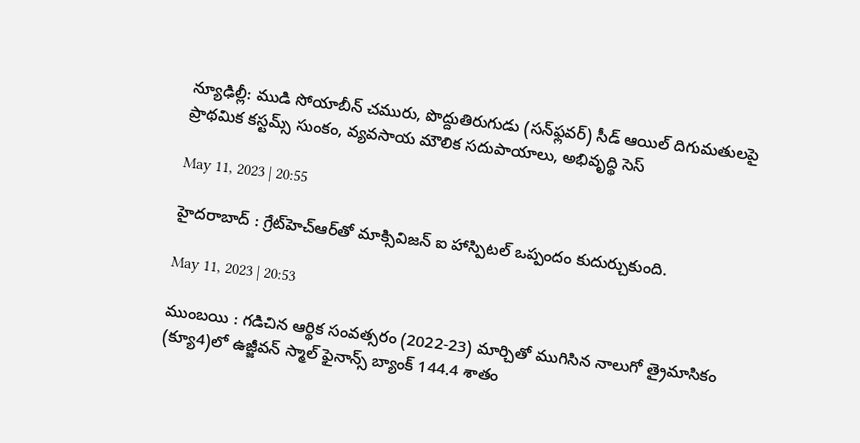న్యూఢిల్లీ: ముడి సోయాబీన్‌ చమురు, పొద్దుతిరుగుడు (సన్‌ఫ్లవర్‌) సీడ్‌ ఆయిల్‌ దిగుమతులపై ప్రాథమిక కస్టమ్స్‌ సుంకం, వ్యవసాయ మౌలిక సదుపాయాలు, అభివృద్థి సెస్‌

May 11, 2023 | 20:55

హైదరాబాద్‌ : గ్రేట్‌హెచ్‌ఆర్‌తో మాక్సివిజన్‌ ఐ హాస్పిటల్‌ ఒప్పందం కుదుర్చుకుంది.

May 11, 2023 | 20:53

ముంబయి : గడిచిన ఆర్థిక సంవత్సరం (2022-23) మార్చితో ముగిసిన నాలుగో త్రైమాసికం (క్యూ4)లో ఉజ్జీవన్‌ స్మాల్‌ ఫైనాన్స్‌ బ్యాంక్‌ 144.4 శాతం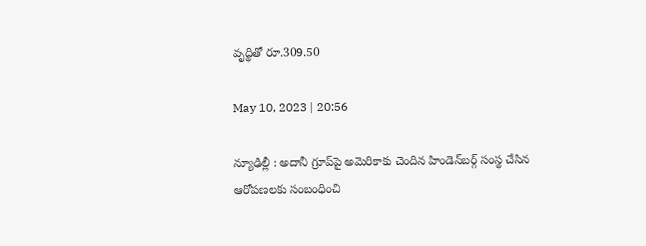వృద్థితో రూ.309.50

May 10, 2023 | 20:56

న్యూఢిల్లీ : అదానీ గ్రూప్‌పై అమెరికాకు చెందిన హిండెన్‌బర్గ్‌ సంస్థ చేసిన ఆరోపణలకు సంబంధించి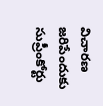విచారణ జరిపేందుకు సుప్రీంకోర్టు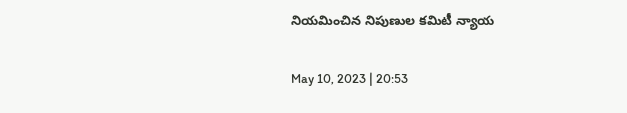నియమించిన నిపుణుల కమిటీ న్యాయ

May 10, 2023 | 20:53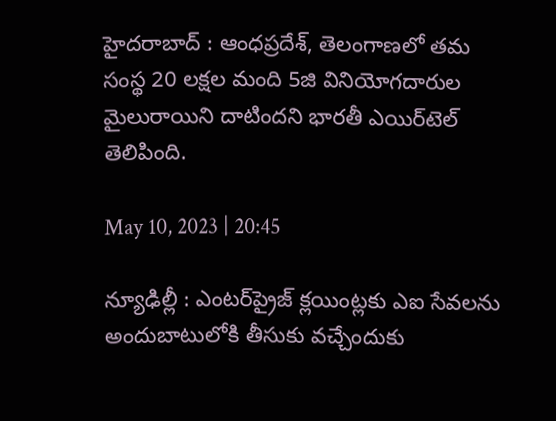హైదరాబాద్‌ : ఆంధప్రదేశ్‌, తెలంగాణలో తమ సంస్థ 20 లక్షల మంది 5జి వినియోగదారుల మైలురాయిని దాటిందని భారతీ ఎయిర్‌టెల్‌ తెలిపింది.

May 10, 2023 | 20:45

న్యూఢిల్లీ : ఎంటర్‌ప్రైజ్‌ క్లయింట్లకు ఎఐ సేవలను అందుబాటులోకి తీసుకు వచ్చేందుకు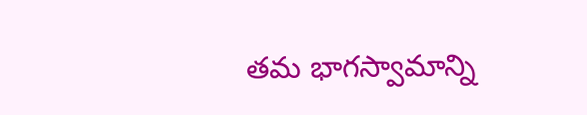తమ భాగస్వామాన్ని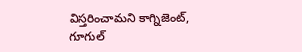విస్తరించామని కాగ్నిజెంట్‌, గూగుల్‌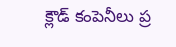క్లౌడ్‌ కంపెనీలు ప్ర